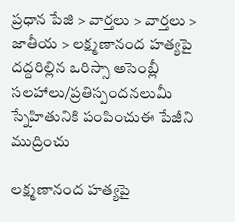ప్రధాన పేజి > వార్తలు > వార్తలు > జాతీయ > లక్ష్మణానంద హత్యపై దద్దరిల్లిన ఒరిస్సా అసెంబ్లీ
సలహాలు/ప్రతిస్పందనలుమీ స్నేహితునికి పంపించుఈ పేజీని ముద్రించు

లక్ష్మణానంద హత్యపై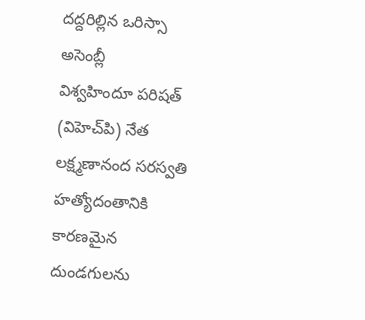దద్దరిల్లిన ఒరిస్సా అసెంబ్లీ
విశ్వహిందూ పరిషత్ (విహెచ్‌పి) నేత లక్ష్మణానంద సరస్వతి హత్యోదంతానికి కారణమైన దుండగులను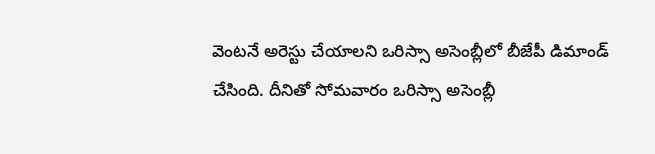వెంటనే అరెస్టు చేయాలని ఒరిస్సా అసెంబ్లీలో బీజేపీ డిమాండ్ చేసింది. దీనితో సోమవారం ఒరిస్సా అసెంబ్లీ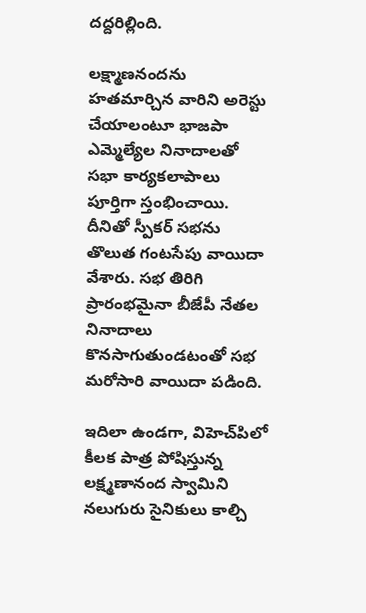దద్దరిల్లింది.

లక్ష్మాణనందను హతమార్చిన వారిని అరెస్టు చేయాలంటూ భాజపా ఎమ్మెల్యేల నినాదాలతో సభా కార్యకలాపాలు పూర్తిగా స్తంభించాయి. దీనితో స్పీకర్ సభను తొలుత గంటసేపు వాయిదా వేశారు. సభ తిరిగి ప్రారంభమైనా బీజేపీ నేతల నినాదాలు కొనసాగుతుండటంతో సభ మరోసారి వాయిదా పడింది.

ఇదిలా ఉండగా, విహెచ్‌పిలో కీలక పాత్ర పోషిస్తున్న లక్ష్మణానంద స్వామిని నలుగురు సైనికులు కాల్చి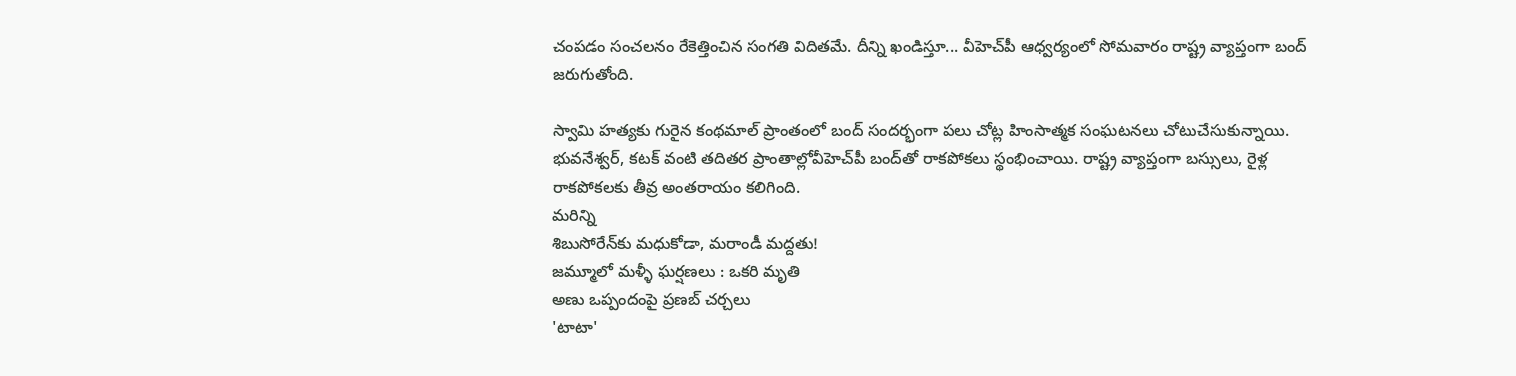చంపడం సంచలనం రేకెత్తించిన సంగతి విదితమే. దీన్ని ఖండిస్తూ... వీహెచ్‌పీ ఆధ్వర్యంలో సోమవారం రాష్ట్ర వ్యాప్తంగా బంద్ జరుగుతోంది.

స్వామి హత్యకు గురైన కంథమాల్ ప్రాంతంలో బంద్ సందర్భంగా పలు చోట్ల హింసాత్మక సంఘటనలు చోటుచేసుకున్నాయి. భువనేశ్వర్, కటక్ వంటి తదితర ప్రాంతాల్లోవీహెచ్‌పీ బంద్‌తో రాకపోకలు స్థంభించాయి. రాష్ట్ర వ్యాప్తంగా బస్సులు, రైళ్ల రాకపోకలకు తీవ్ర అంతరాయం కలిగింది.
మరిన్ని
శిబుసోరేన్‌కు మధుకోడా, మరాండీ మద్దతు!
జమ్మూలో మళ్ళీ ఘర్షణలు : ఒకరి మృతి
అణు ఒప్పందంపై ప్రణబ్ చర్చలు
'టాటా'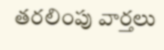తరలింపు వార్తలు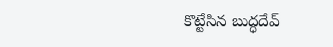కొట్టేసిన బుద్ధదేవ్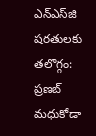ఎన్‌ఎస్‌జి షరతులకు తలొగ్గం: ప్రణబ్
మధుకోడా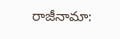రాజీనామా: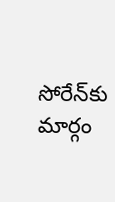సోరేన్‌కు మార్గం